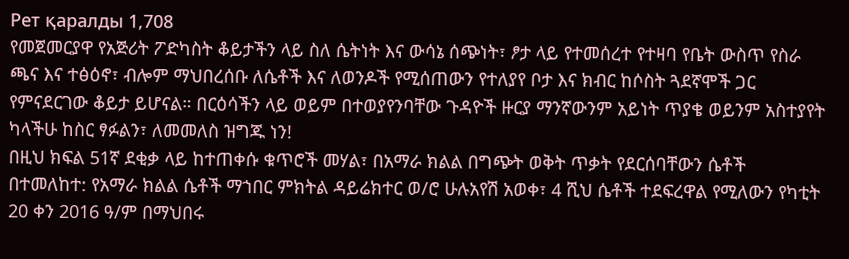Рет қаралды 1,708
የመጀመርያዋ የአጅሪት ፖድካስት ቆይታችን ላይ ስለ ሴትነት እና ውሳኔ ሰጭነት፣ ፆታ ላይ የተመሰረተ የተዛባ የቤት ውስጥ የስራ ጫና እና ተፅዕኖ፣ ብሎም ማህበረሰቡ ለሴቶች እና ለወንዶች የሚሰጠውን የተለያየ ቦታ እና ክብር ከሶስት ጓደኛሞች ጋር የምናደርገው ቆይታ ይሆናል። በርዕሳችን ላይ ወይም በተወያየንባቸው ጉዳዮች ዙርያ ማንኛውንም አይነት ጥያቄ ወይንም አስተያየት ካላችሁ ከስር ፃፉልን፣ ለመመለስ ዝግጁ ነን!
በዚህ ክፍል 51ኛ ደቂቃ ላይ ከተጠቀሱ ቁጥሮች መሃል፣ በአማራ ክልል በግጭት ወቅት ጥቃት የደርሰባቸውን ሴቶች በተመለከተ: የአማራ ክልል ሴቶች ማኀበር ምክትል ዳይሬክተር ወ/ሮ ሁሉአየሽ አወቀ፣ 4 ሺህ ሴቶች ተደፍረዋል የሚለውን የካቲት 20 ቀን 2016 ዓ/ም በማህበሩ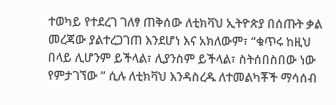ተወካይ የተደረገ ገለፃ ጠቅሰው ለቲክቫህ ኢትዮጵያ በሰጡት ቃል መረጃው ያልተረጋገጠ እንደሆነ እና አክለውም፣ “ቁጥሩ ከዚህ በላይ ሊሆንም ይችላል፣ ሊያንስም ይችላል፣ ስትሰበስበው ነው የምታገኘው ” ሲሉ ለቲክቫህ እንዳስረዱ ለተመልካቾች ማሳሰብ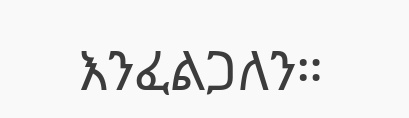እንፈልጋለን።